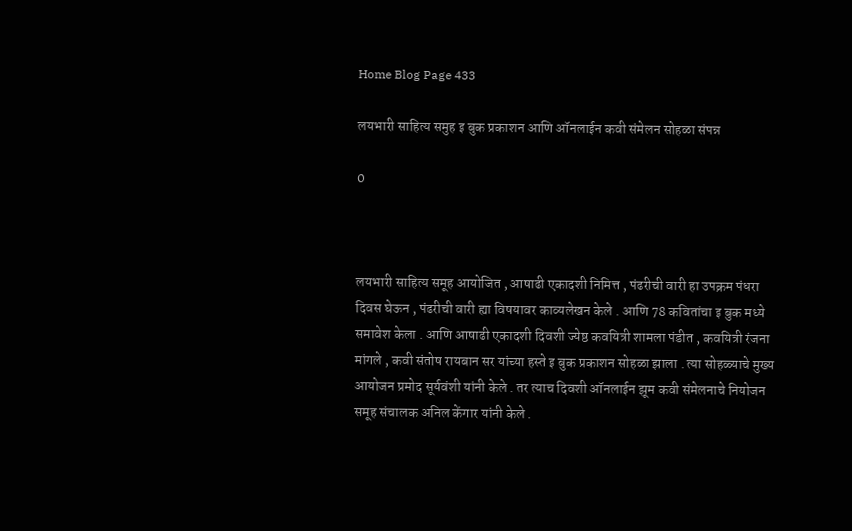Home Blog Page 433

लयभारी साहित्य समुह इ बुक प्रकाशन आणि ऑनलाईन कवी संमेलन सोहळा संपन्न

0



लयभारी साहित्य समूह आयोजित , आषाढी एकादशी निमित्त , पंढरीची वारी हा उपक्रम पंधरा दिवस घेऊन , पंढरीची वारी ह्या विषयावर काव्यलेखन केले . आणि 78 कवितांचा इ बुक मध्ये समावेश केला . आणि आषाढी एकादशी दिवशी ज्येष्ठ कवयित्री शामला पंडीत , कवयित्री रंजना मांगले , कवी संतोष रायबान सर यांच्या हस्ते इ बुक प्रकाशन सोहळा झाला . त्या सोहळ्याचे मुख्य आयोजन प्रमोद सूर्यवंशी यांनी केले . तर त्याच दिवशी ऑनलाईन झूम कवी संमेलनाचे नियोजन समूह संचालक अनिल केंगार यांनी केले .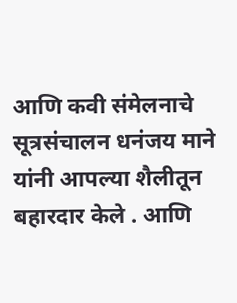आणि कवी संमेलनाचे सूत्रसंचालन धनंजय माने यांनी आपल्या शैलीतून बहारदार केले . आणि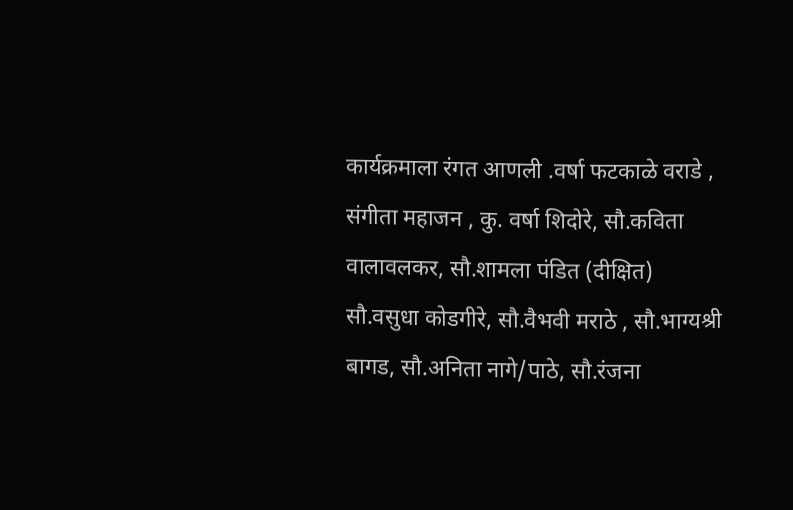कार्यक्रमाला रंगत आणली .वर्षा फटकाळे वराडे , संगीता महाजन , कु. वर्षा शिदोरे, सौ.कविता वालावलकर, सौ.शामला पंडित (दीक्षित)
सौ.वसुधा कोडगीरे, सौ.वैभवी मराठे , सौ.भाग्यश्री बागड, सौ.अनिता नागे/पाठे, सौ.रंजना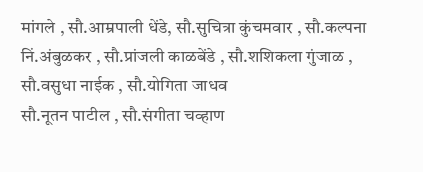मांगले , सौ.आम्रपाली धेंडे, सौ.सुचित्रा कुंचमवार , सौ.कल्पना निं.अंबुळकर , सौ.प्रांजली काळबेंडे , सौ.शशिकला गुंजाळ , सौ.वसुधा नाईक , सौ.योगिता जाधव
सौ.नूतन पाटील , सौ.संगीता चव्हाण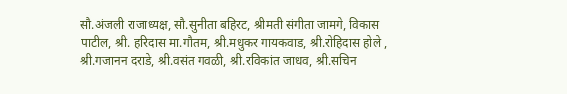सौ.अंजली राजाध्यक्ष, सौ.सुनीता बहिरट, श्रीमती संगीता जामगे, विकास पाटील, श्री. हरिदास मा.गौतम, श्री.मधुकर गायकवाड, श्री.रोहिदास होले , श्री.गजानन दराडे, श्री.वसंत गवळी, श्री.रविकांत जाधव, श्री.सचिन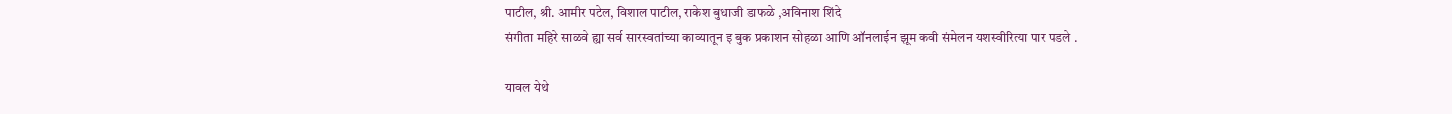पाटील, श्री. आमीर पटेल, विशाल पाटील, राकेश बुधाजी डाफळे ,अविनाश शिंदे
संगीता महिरे साळवे ह्या सर्व सारस्वतांच्या काव्यातून इ बुक प्रकाशन सोहळा आणि ऑनलाईन झूम कवी संमेलन यशस्वीरित्या पार पडले .

यावल येथे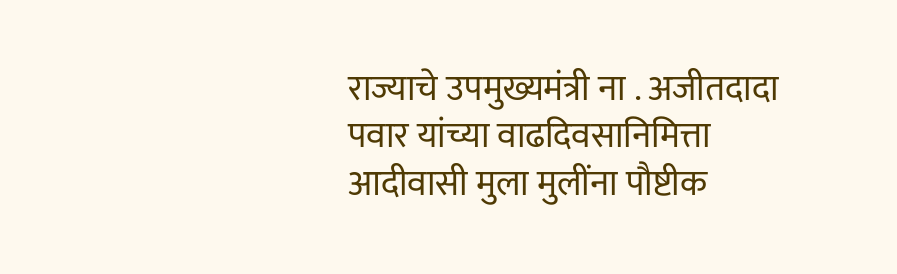राज्याचे उपमुख्यमंत्री ना . अजीतदादा पवार यांच्या वाढदिवसानिमित्ता आदीवासी मुला मुलींना पौष्टीक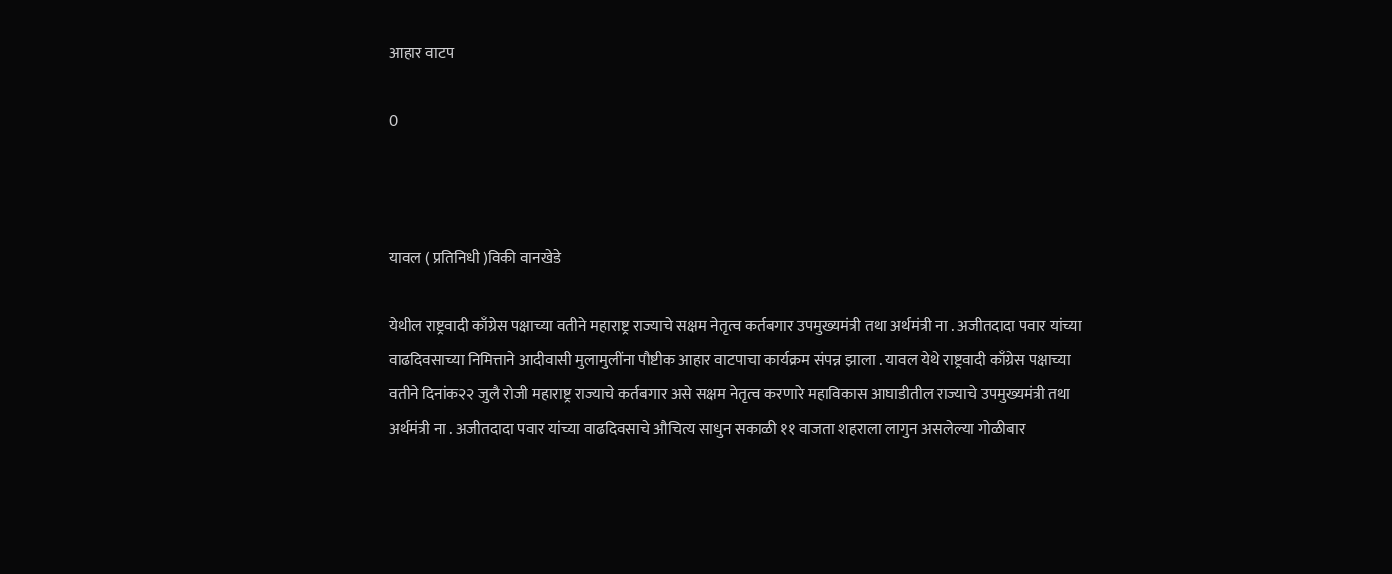आहार वाटप

0



यावल ( प्रतिनिधी )विकी वानखेडे

येथील राष्ट्रवादी काँग्रेस पक्षाच्या वतीने महाराष्ट्र राज्याचे सक्षम नेतृत्व कर्तबगार उपमुख्यमंत्री तथा अर्थमंत्री ना . अजीतदादा पवार यांच्या वाढदिवसाच्या निमित्ताने आदीवासी मुलामुलींना पौष्टीक आहार वाटपाचा कार्यक्रम संपन्न झाला . यावल येथे राष्ट्रवादी काँग्रेस पक्षाच्या वतीने दिनांक२२ जुलै रोजी महाराष्ट्र राज्याचे कर्तबगार असे सक्षम नेतृत्व करणारे महाविकास आघाडीतील राज्याचे उपमुख्यमंत्री तथा अर्थमंत्री ना . अजीतदादा पवार यांच्या वाढदिवसाचे औचित्य साधुन सकाळी ११ वाजता शहराला लागुन असलेल्या गोळीबार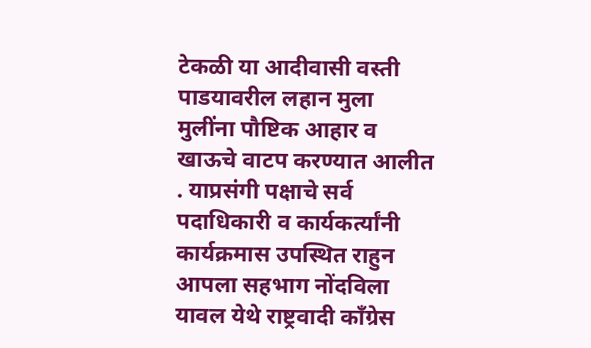टेकळी या आदीवासी वस्ती पाडयावरील लहान मुला मुलींना पौष्टिक आहार व खाऊचे वाटप करण्यात आलीत . याप्रसंगी पक्षाचे सर्व पदाधिकारी व कार्यकर्त्यांनी कार्यक्रमास उपस्थित राहुन आपला सहभाग नोंदविला यावल येथे राष्ट्रवादी काँग्रेस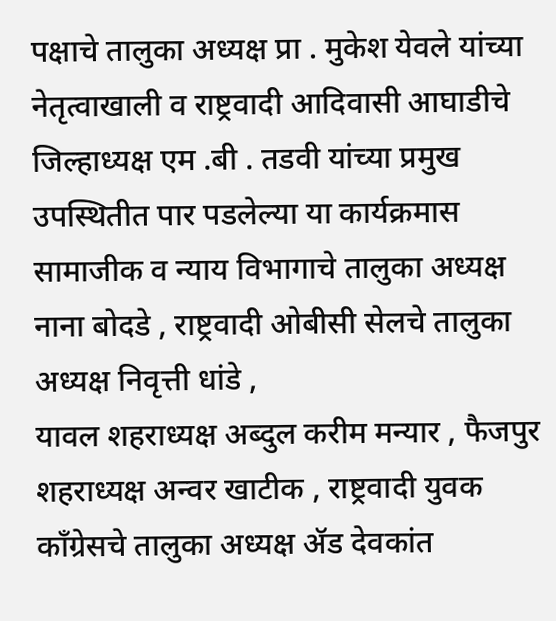पक्षाचे तालुका अध्यक्ष प्रा . मुकेश येवले यांच्या नेतृत्वाखाली व राष्ट्रवादी आदिवासी आघाडीचे जिल्हाध्यक्ष एम .बी . तडवी यांच्या प्रमुख उपस्थितीत पार पडलेल्या या कार्यक्रमास सामाजीक व न्याय विभागाचे तालुका अध्यक्ष नाना बोदडे , राष्ट्रवादी ओबीसी सेलचे तालुका अध्यक्ष निवृत्ती धांडे ,
यावल शहराध्यक्ष अब्दुल करीम मन्यार , फैजपुर शहराध्यक्ष अन्वर खाटीक , राष्ट्रवादी युवक काँग्रेसचे तालुका अध्यक्ष ॲड देवकांत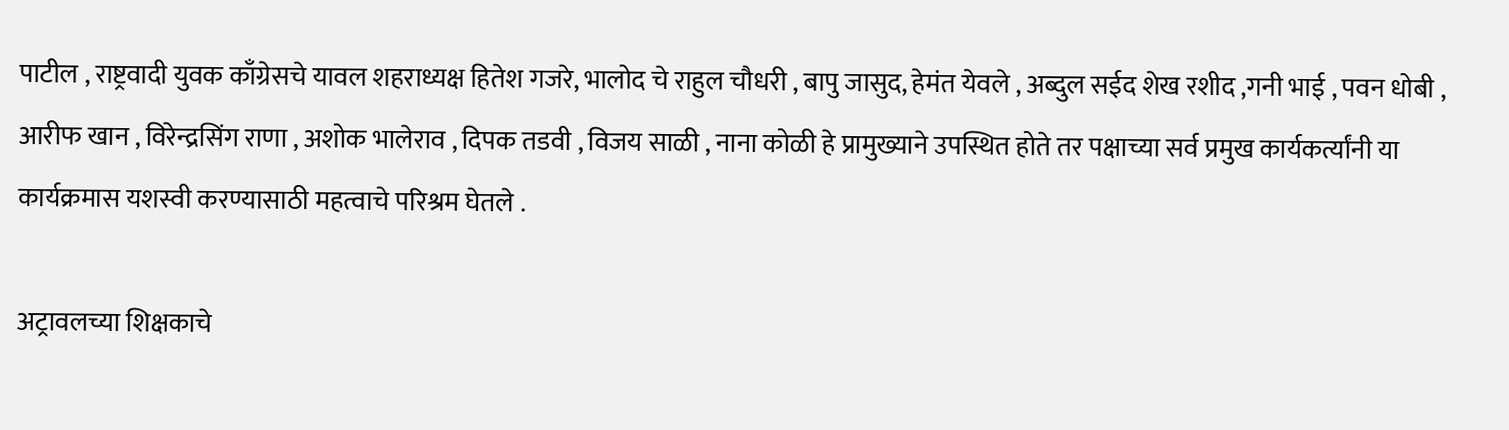पाटील , राष्ट्रवादी युवक काँग्रेसचे यावल शहराध्यक्ष हितेश गजरे, भालोद चे राहुल चौधरी , बापु जासुद, हेमंत येवले , अब्दुल सईद शेख रशीद ,गनी भाई , पवन धोबी , आरीफ खान , विरेन्द्रसिंग राणा , अशोक भालेराव , दिपक तडवी , विजय साळी , नाना कोळी हे प्रामुख्याने उपस्थित होते तर पक्षाच्या सर्व प्रमुख कार्यकर्त्यांनी या कार्यक्रमास यशस्वी करण्यासाठी महत्वाचे परिश्रम घेतले .

अट्रावलच्या शिक्षकाचे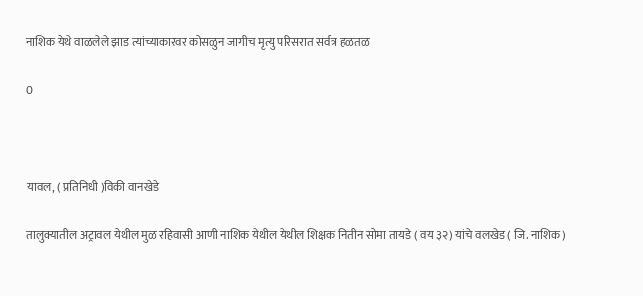नाशिक येथे वाळलेले झाड त्यांच्याकारवर कोसळुन जागीच मृत्यु परिसरात सर्वत्र हळतळ

0



यावल, ( प्रतिनिधी )विकी वानखेडे

तालुक्यातील अट्रावल येथील मुळ रहिवासी आणी नाशिक येथील येथील शिक्षक नितीन सोमा तायडे ( वय ३२) यांचे वलखेड ( जि. नाशिक)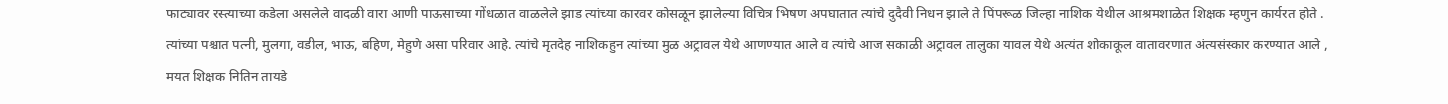फाट्यावर रस्त्याच्या कडेला असलेले वादळी वारा आणी पाऊसाच्या गोंधळात वाळलेले झाड त्यांच्या कारवर कोसळून झालेल्या विचित्र भिषण अपघातात त्यांचे दुदैवी निधन झाले ते पिंपरूळ जिल्हा नाशिक येथील आश्रमशाळेत शिक्षक म्हणुन कार्यरत होते . त्यांच्या पश्चात पत्नी, मुलगा, वडील, भाऊ, बहिण, मेहुणे असा परिवार आहे. त्यांचे मृतदेह नाशिकहुन त्यांच्या मुळ अट्रावल येथे आणण्यात आले व त्यांचे आज सकाळी अट्रावल तालुका यावल येथे अत्यंत शोकाकूल वातावरणात अंत्यसंस्कार करण्यात आले , मयत शिक्षक नितिन तायडे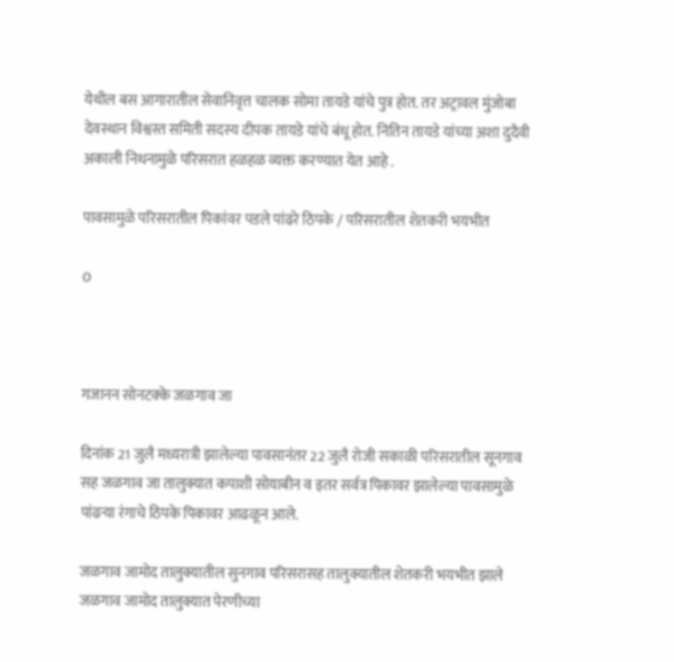येथील बस आगारातील सेवानिवृत्त चालक सोमा तायडे यांचे पुत्र होत. तर अट्रावल मुंजोबा देवस्थान विश्वस्त समिती सदस्य दीपक तायडे यांचे बंधू होत. नितिन तायडे यांच्या अशा दुदैवी अकाली निधनामुळे परिसरात हळहळ व्यक्त करण्यात येत आहे .

पावसामुळे परिसरातील पिकांवर पडले पांढरे ठिपके / परिसरातील शेतकरी भयभीत

0



गजानन सोनटक्के जळगाव जा

दिनांक 21 जुलै मध्यरात्री झालेल्या पावसानंतर 22 जुलै रोजी सकाळी परिसरातील सूनगाव सह जळगाव जा तालुक्यात कपाशी सोयाबीन व इतर सर्वत्र पिकावर झालेल्या पावसामुळे पांढऱ्या रंगाचे ठिपके पिकावर आढळून आले.

जळगाव जामोद तालुक्यातील सुनगाव परिसरासह तालुक्यातील शेतकरी भयभीत झाले जळगाव जामोद तालुक्यात पेरणीच्या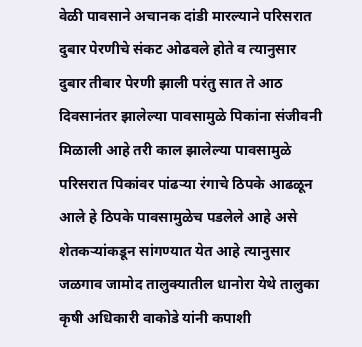वेळी पावसाने अचानक दांडी मारल्याने परिसरात दुबार पेरणीचे संकट ओढवले होते व त्यानुसार दुबार तीबार पेरणी झाली परंतु सात ते आठ दिवसानंतर झालेल्या पावसामुळे पिकांना संजीवनी मिळाली आहे तरी काल झालेल्या पावसामुळे परिसरात पिकांवर पांढऱ्या रंगाचे ठिपके आढळून आले हे ठिपके पावसामुळेच पडलेले आहे असे शेतकऱ्यांकडून सांगण्यात येत आहे त्यानुसार जळगाव जामोद तालुक्यातील धानोरा येथे तालुका कृषी अधिकारी वाकोडे यांनी कपाशी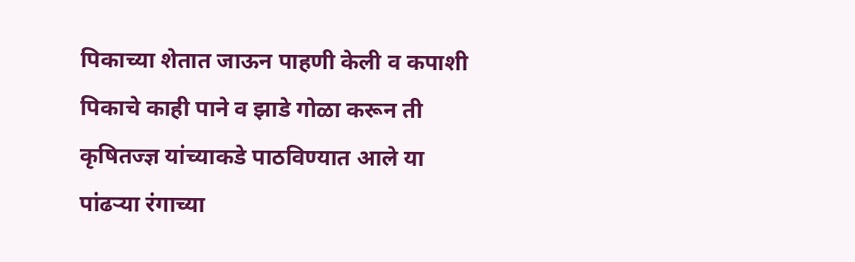पिकाच्या शेतात जाऊन पाहणी केली व कपाशी पिकाचे काही पाने व झाडे गोळा करून ती कृषितज्ज्ञ यांच्याकडे पाठविण्यात आले या पांढऱ्या रंगाच्या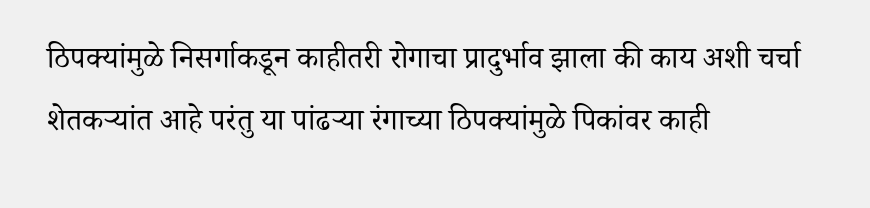ठिपक्यांमुळे निसर्गाकडून काहीतरी रोगाचा प्रादुर्भाव झाला की काय अशी चर्चा शेतकऱ्यांत आहे परंतु या पांढऱ्या रंगाच्या ठिपक्यांमुळे पिकांवर काही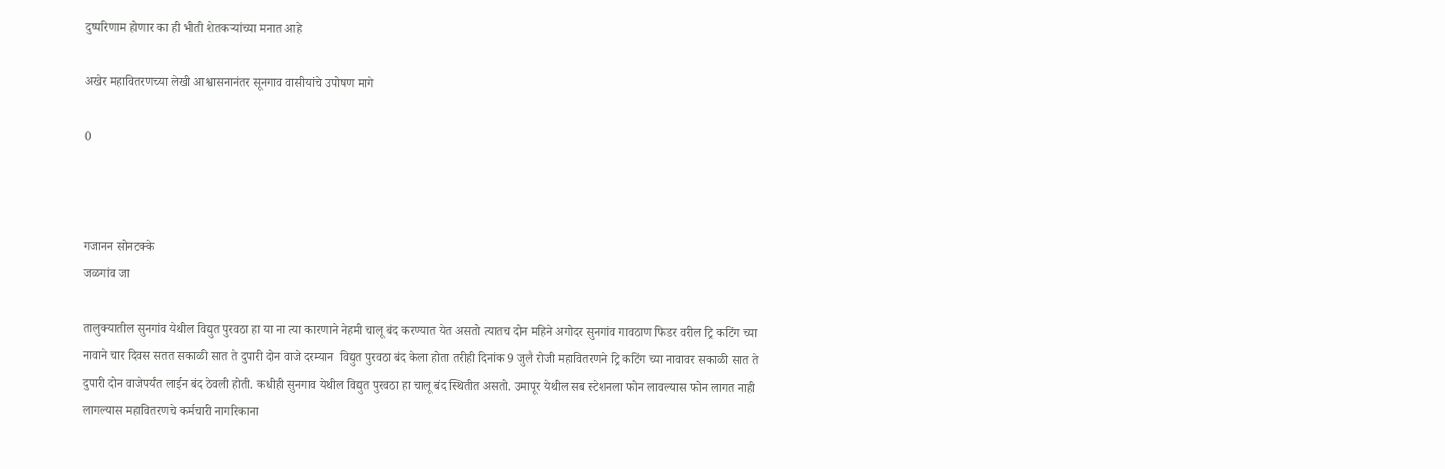दुष्परिणाम होणार का ही भीती शेतकऱ्यांच्या मनात आहे

अखेर महावितरणच्या लेखी आश्वासनानंतर सूनगाव वासीयांचे उपोषण मागे

0



गजानन सोनटक्के
जळगांव जा

तालुक्यातील सुनगांव येथील विद्युत पुरवठा हा या ना त्या कारणाने नेहमी चालू बंद करण्यात येत असतो त्यातच दोन महिने अगोदर सुनगांव गावठाण फिडर वरील ट्रि कटिंग च्या नावाने चार दिवस सतत सकाळी सात ते दुपारी दोन वाजे दरम्यान  विद्युत पुरवठा बंद केला होता तरीही दिनांक 9 जुलै रोजी महावितरणने ट्रि कटिंग च्या नावावर सकाळी सात ते दुपारी दोन वाजेपर्यंत लाईन बंद ठेवली होती. कधीही सुनगाव येथील विद्युत पुरवठा हा चालू बंद स्थितीत असतो. उमापूर येथील सब स्टेशनला फोन लावल्यास फोन लागत नाही लागल्यास महावितरणचे कर्मचारी नागरिकाना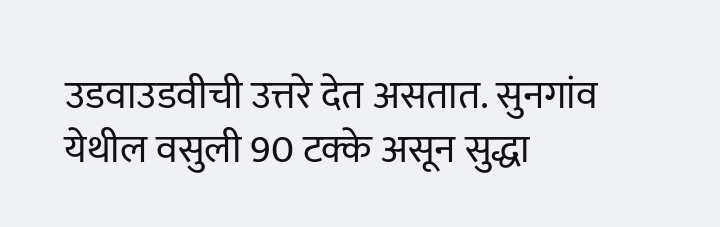उडवाउडवीची उत्तरे देत असतात. सुनगांव येथील वसुली 90 टक्के असून सुद्धा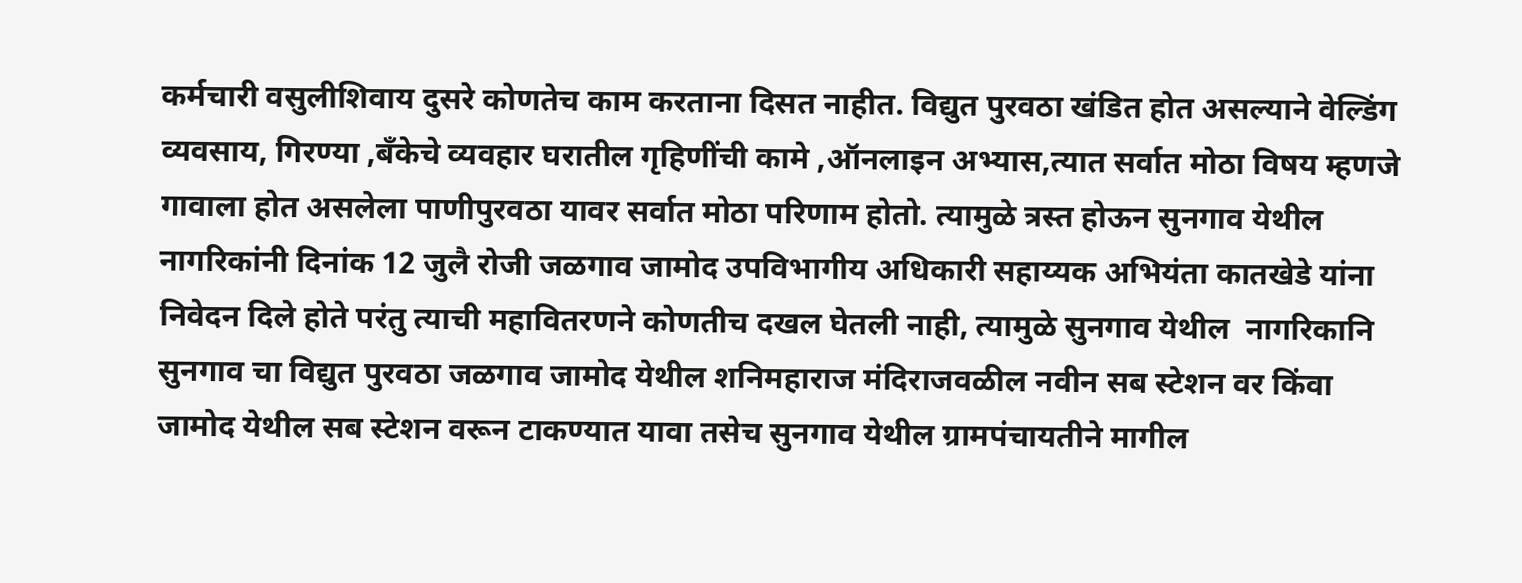कर्मचारी वसुलीशिवाय दुसरे कोणतेच काम करताना दिसत नाहीत. विद्युत पुरवठा खंडित होत असल्याने वेल्डिंग व्यवसाय, गिरण्या ,बँकेचे व्यवहार घरातील गृहिणींची कामे ,ऑनलाइन अभ्यास,त्यात सर्वात मोठा विषय म्हणजे गावाला होत असलेला पाणीपुरवठा यावर सर्वात मोठा परिणाम होतो. त्यामुळे त्रस्त होऊन सुनगाव येथील नागरिकांनी दिनांक 12 जुलै रोजी जळगाव जामोद उपविभागीय अधिकारी सहाय्यक अभियंता कातखेडे यांना निवेदन दिले होते परंतु त्याची महावितरणने कोणतीच दखल घेतली नाही, त्यामुळे सुनगाव येथील  नागरिकानि  सुनगाव चा विद्युत पुरवठा जळगाव जामोद येथील शनिमहाराज मंदिराजवळील नवीन सब स्टेशन वर किंवा जामोद येथील सब स्टेशन वरून टाकण्यात यावा तसेच सुनगाव येथील ग्रामपंचायतीने मागील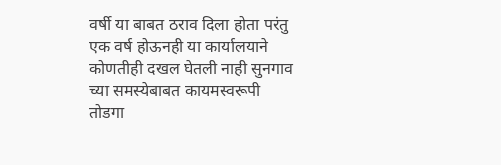वर्षी या बाबत ठराव दिला होता परंतु एक वर्ष होऊनही या कार्यालयाने कोणतीही दखल घेतली नाही सुनगाव च्या समस्येबाबत कायमस्वरूपी तोडगा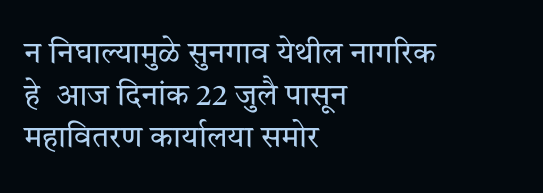न निघाल्यामुळे सुनगाव येथील नागरिक हे  आज दिनांक 22 जुलै पासून महावितरण कार्यालया समोर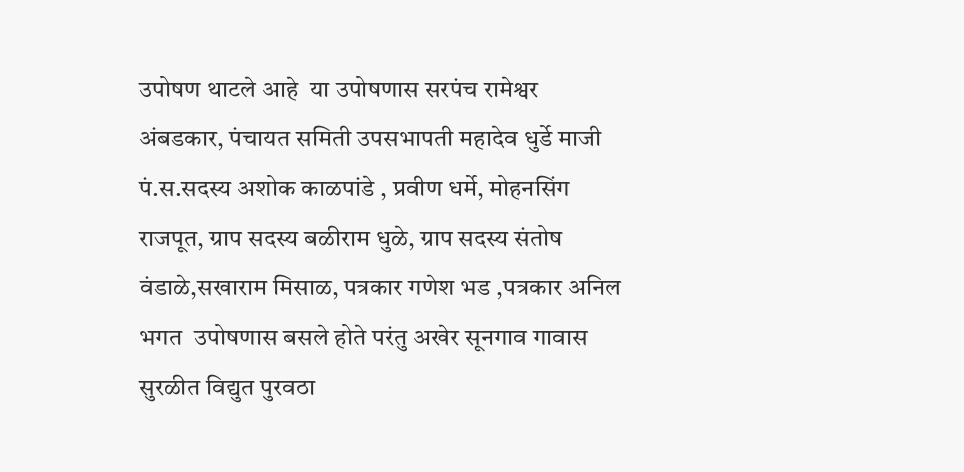उपोषण थाटले आहे  या उपोषणास सरपंच रामेश्वर अंबडकार, पंचायत समिती उपसभापती महादेव धुर्डे माजी पं.स.सदस्य अशोक काळपांडे , प्रवीण धर्मे, मोहनसिंग राजपूत, ग्राप सदस्य बळीराम धुळे, ग्राप सदस्य संतोष वंडाळे,सखाराम मिसाळ, पत्रकार गणेश भड ,पत्रकार अनिल भगत  उपोषणास बसले होते परंतु अखेर सूनगाव गावास सुरळीत विद्युत पुरवठा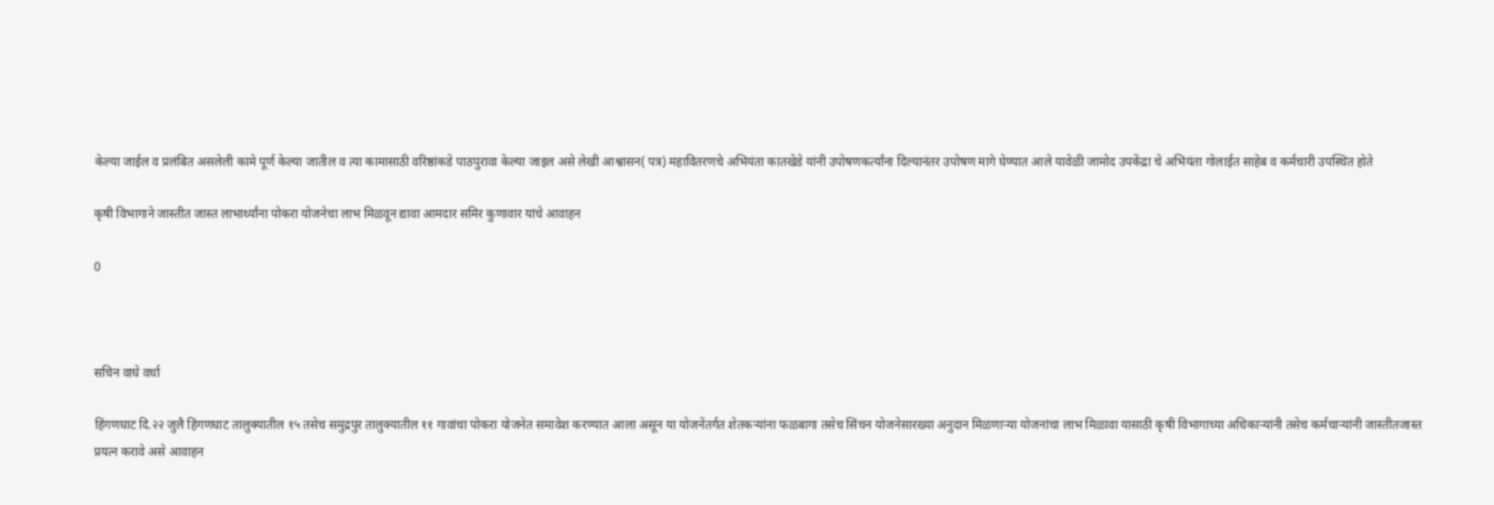केल्या जाईल व प्रलंबित असलेली कामे पूर्ण केल्या जातील व त्या कामासाठी वरिष्ठांकडे पाठपुरावा केल्या जाइल असे लेखी आश्वासन( पत्र) महावितरणचे अभियंता कातखेडे यांनी उपोषणकर्त्यांना दिल्यानंतर उपोषण मागे घेण्यात आले यावेळी जामोद उपकेंद्रा चे अभियंता गोलाईत साहेब व कर्मचारी उपस्थित होते

कृषी विभागाने जास्तीत जास्त लाभार्थ्यांना पोकरा योजनेचा लाभ मिळवून द्यावा आमदार समिर कुणावार यांचे आवाहन

0



सचिन वाघे वर्धा

हिंगणघाट दि.२२ जुलै हिंगणघाट तालुक्यातील १५ तसेच समुद्रपुर तालुक्यातील ११ गावांचा पोकरा योजनेत समावेश करण्यात आला असून या योजनेंतर्गत शेतकऱ्यांना फळबागा तसेच सिंचन योजनेसारख्या अनुदान मिळणाऱ्या योजनांचा लाभ मिळावा यासाठी कृषी विभागाच्या अधिकाऱ्यांनी तसेच कर्मचाऱ्यांनी जास्तीतजास्त प्रयत्न करावे असे आवाहन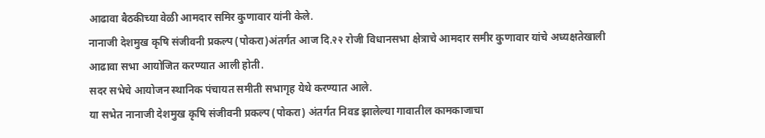आढावा बैठकीच्या वेळी आमदार समिर कुणावार यांनी केले.
नानाजी देशमुख कृषि संजीवनी प्रकल्प (पोकरा)अंतर्गत आज दि.२२ रोजी विधानसभा क्षेत्राचे आमदार समीर कुणावार यांचे अध्यक्षतेखाली
आढावा सभा आयोजित करण्यात आली होती.
सदर सभेचे आयोजन स्थानिक पंचायत समीती सभागृह येथे करण्यात आले.
या सभेत नानाजी देशमुख कृषि संजीवनी प्रकल्प (पोकरा) अंतर्गत निवड झालेल्या गावातील कामकाजाचा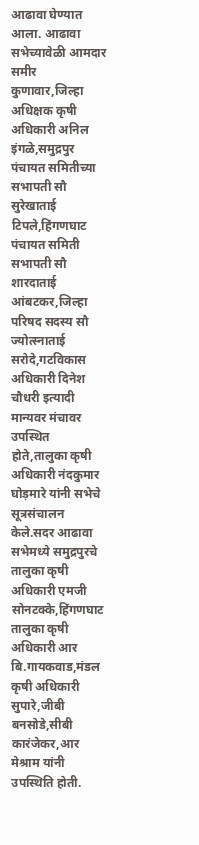आढावा घेण्यात आला. आढावा सभेच्यावेळी आमदार समीर कुणावार,जिल्हा अधिक्षक कृषी अधिकारी अनिल इंगळे,समुद्रपुर पंचायत समितीच्या सभापती सौ सुरेखाताई टिपले,हिंगणघाट पंचायत समिती सभापती सौ शारदाताई आंबटकर,जिल्हा परिषद सदस्य सौ ज्योत्स्नाताई सरोदे,गटविकास अधिकारी दिनेश चौधरी इत्यादी मान्यवर मंचावर उपस्थित होते,तालुका कृषी अधिकारी नंदकुमार घोड़मारे यांनी सभेचे सूत्रसंचालन केले.सदर आढावा सभेमध्ये समुद्रपुरचे तालुका कृषी अधिकारी एमजी सोनटक्के,हिंगणघाट तालुका कृषी अधिकारी आर बि.गायकवाड,मंडल कृषी अधिकारी सुपारे,जीबी बनसोडे,सीबी कारंजेकर,आर मेश्राम यांनी उपस्थिति होती.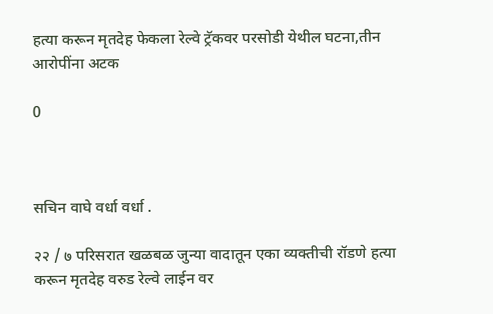हत्या करून मृतदेह फेकला रेल्वे ट्रॅकवर परसोडी येथील घटना,तीन आरोपींना अटक

0



सचिन वाघे वर्धा वर्धा .

२२ / ७ परिसरात खळबळ जुन्या वादातून एका व्यक्तीची रॉडणे हत्या करून मृतदेह वरुड रेल्वे लाईन वर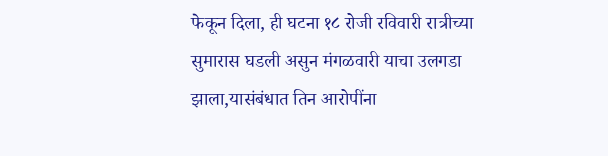फेकून दिला, ही घटना १८ रोजी रविवारी रात्रीच्या सुमारास घडली असुन मंगळवारी याचा उलगडा झाला,यासंबंधात तिन आरोपींना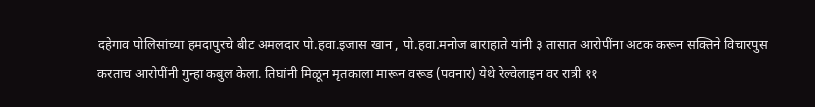दहेगाव पोलिसांच्या हमदापुरचे बीट अमलदार पो.हवा.इजास खान , पो.हवा.मनोज बाराहाते यांनी ३ तासात आरोपींना अटक करून सक्तिने विचारपुस करताच आरोपींनी गुन्हा कबुल केला. तिघांनी मिळून मृतकाला मारून वरूड (पवनार) येथे रेल्वेलाइन वर रात्री ११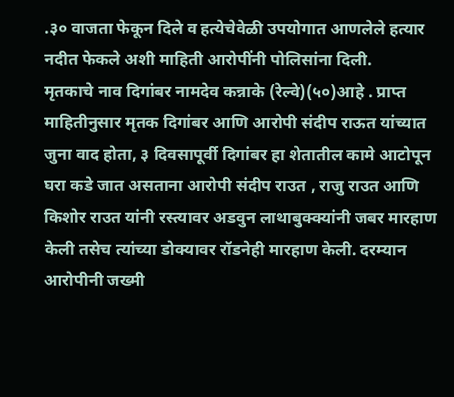.३० वाजता फेकून दिले व हत्येचेवेळी उपयोगात आणलेले हत्यार नदीत फेकले अशी माहिती आरोपींनी पोलिसांना दिली.
मृतकाचे नाव दिगांबर नामदेव कन्नाके (रेल्वे)(५०)आहे . प्राप्त माहितीनुसार मृतक दिगांबर आणि आरोपी संदीप राऊत यांच्यात जुना वाद होता, ३ दिवसापूर्वी दिगांबर हा शेतातील कामे आटोपून घरा कडे जात असताना आरोपी संदीप राउत , राजु राउत आणि किशोर राउत यांनी रस्त्यावर अडवुन लाथाबुक्क्यांनी जबर मारहाण केली तसेच त्यांच्या डोक्यावर रॉडनेही मारहाण केली. दरम्यान आरोपीनी जख्मी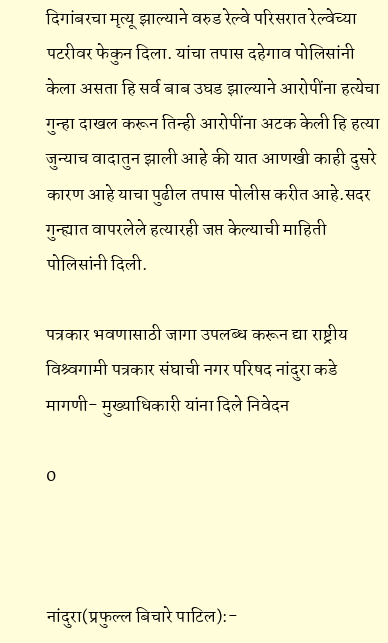दिगांबरचा मृत्यू झाल्याने वरुड रेल्वे परिसरात रेल्वेच्या पटरीवर फेकुन दिला. यांचा तपास दहेगाव पोलिसांनी केला असता हि सर्व बाब उघड झाल्याने आरोपींना हत्येचा गुन्हा दाखल करून तिन्ही आरोपींना अटक केली हि हत्या जुन्याच वादातुन झाली आहे की यात आणखी काही दुसरे कारण आहे याचा पुढील तपास पोलीस करीत आहे.सदर गुन्ह्यात वापरलेले हत्यारही जप्त केल्याची माहिती पोलिसांनी दिली.

पत्रकार भवणासाठी जागा उपलब्ध करून द्या राष्ट्रीय विश्र्वगामी पत्रकार संघाची नगर परिषद नांदुरा कडे मागणी- मुख्याधिकारी यांना दिले निवेदन

0



नांदुरा(प्रफुल्ल बिचारे पाटिल):-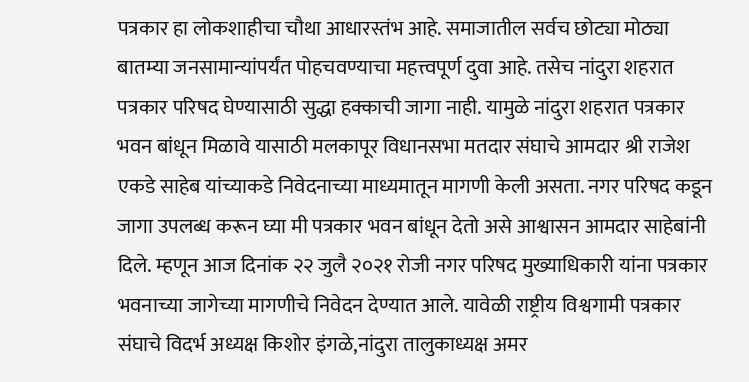पत्रकार हा लोकशाहीचा चौथा आधारस्तंभ आहे. समाजातील सर्वच छोट्या मोठ्या बातम्या जनसामान्यांपर्यंत पोहचवण्याचा महत्त्वपूर्ण दुवा आहे. तसेच नांदुरा शहरात पत्रकार परिषद घेण्यासाठी सुद्धा हक्काची जागा नाही. यामुळे नांदुरा शहरात पत्रकार भवन बांधून मिळावे यासाठी मलकापूर विधानसभा मतदार संघाचे आमदार श्री राजेश एकडे साहेब यांच्याकडे निवेदनाच्या माध्यमातून मागणी केली असता. नगर परिषद कडून जागा उपलब्ध करून घ्या मी पत्रकार भवन बांधून देतो असे आश्वासन आमदार साहेबांनी दिले. म्हणून आज दिनांक २२ जुलै २०२१ रोजी नगर परिषद मुख्याधिकारी यांना पत्रकार भवनाच्या जागेच्या मागणीचे निवेदन देण्यात आले. यावेळी राष्ट्रीय विश्वगामी पत्रकार संघाचे विदर्भ अध्यक्ष किशोर इंगळे,नांदुरा तालुकाध्यक्ष अमर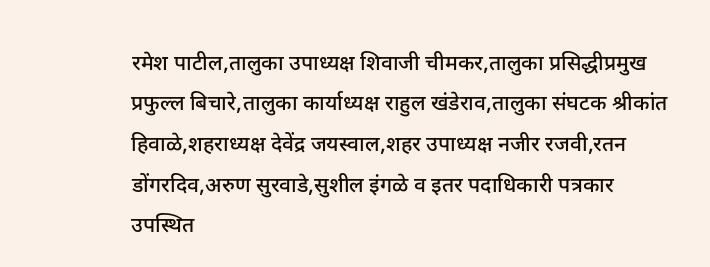रमेश पाटील,तालुका उपाध्यक्ष शिवाजी चीमकर,तालुका प्रसिद्धीप्रमुख प्रफुल्ल बिचारे,तालुका कार्याध्यक्ष राहुल खंडेराव,तालुका संघटक श्रीकांत हिवाळे,शहराध्यक्ष देवेंद्र जयस्वाल,शहर उपाध्यक्ष नजीर रजवी,रतन डोंगरदिव,अरुण सुरवाडे,सुशील इंगळे व इतर पदाधिकारी पत्रकार उपस्थित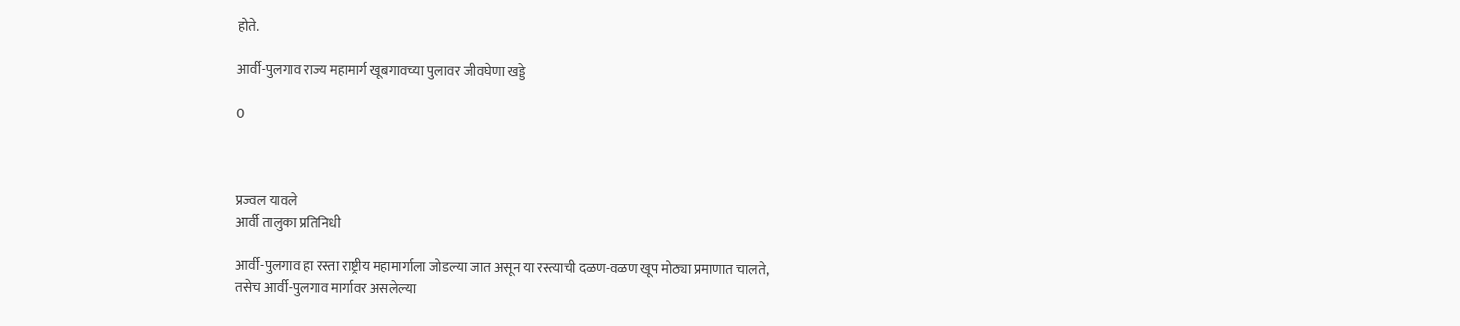होते.

आर्वी-पुलगाव राज्य महामार्ग खूबगावच्या पुलावर जीवघेणा खड्डे

0



प्रज्वल यावले
आर्वी तालुका प्रतिनिधी

आर्वी-पुलगाव हा रस्ता राष्ट्रीय महामार्गाला जोडल्या जात असून या रस्त्याची दळण-वळण खूप मोठ्या प्रमाणात चालते,
तसेच आर्वी-पुलगाव मार्गावर असलेल्या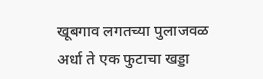खूबगाव लगतच्या पुलाजवळ अर्धा ते एक फुटाचा खड्डा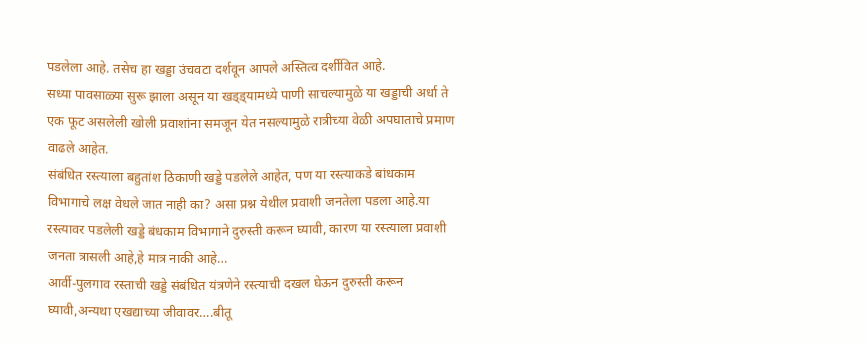पडलेला आहे. तसेच हा खड्डा उंचवटा दर्शवून आपले अस्तित्व दर्शीवित आहे.
सध्या पावसाळ्या सुरू झाला असून या खड्ड्यामध्ये पाणी साचल्यामुळे या खड्डाची अर्धा ते एक फूट असलेली खोली प्रवाशांना समजून येत नसल्यामुळे रात्रीच्या वेळी अपघाताचे प्रमाण वाढले आहेत.
संबंधित रस्त्याला बहुतांश ठिकाणी खड्डे पडलेले आहेत, पण या रस्त्याकडे बांधकाम विभागाचे लक्ष वेधले जात नाही का? असा प्रश्न येथील प्रवाशी जनतेला पडला आहे.या रस्त्यावर पडलेली खड्डे बंधकाम विभागाने दुरुस्ती करून घ्यावी, कारण या रस्त्याला प्रवाशी जनता त्रासली आहे,हे मात्र नाकी आहे…
आर्वी-पुलगाव रस्ताची खड्डे संबंधित यंत्रणेने रस्त्याची दखल घेऊन दुरुस्ती करून घ्यावी,अन्यथा एखद्याच्या जीवावर….बीतू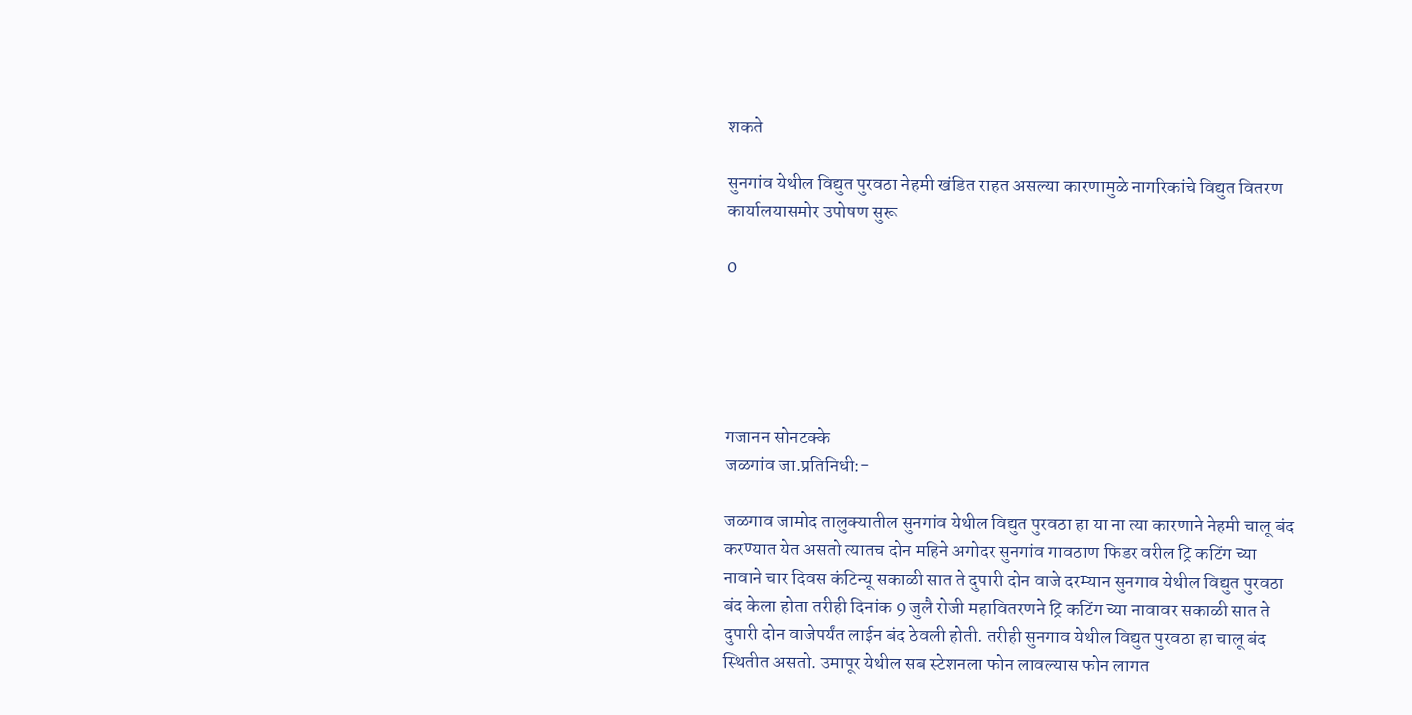शकते

सुनगांव येथील विद्युत पुरवठा नेहमी खंडित राहत असल्या कारणामुळे नागरिकांचे विद्युत वितरण कार्यालयासमोर उपोषण सुरू

0





गजानन सोनटक्के
जळगांव जा.प्रतिनिधी:-

जळगाव जामोद तालुक्यातील सुनगांव येथील विद्युत पुरवठा हा या ना त्या कारणाने नेहमी चालू बंद करण्यात येत असतो त्यातच दोन महिने अगोदर सुनगांव गावठाण फिडर वरील ट्रि कटिंग च्या नावाने चार दिवस कंटिन्यू सकाळी सात ते दुपारी दोन वाजे दरम्यान सुनगाव येथील विद्युत पुरवठा बंद केला होता तरीही दिनांक 9 जुलै रोजी महावितरणने ट्रि कटिंग च्या नावावर सकाळी सात ते दुपारी दोन वाजेपर्यंत लाईन बंद ठेवली होती. तरीही सुनगाव येथील विद्युत पुरवठा हा चालू बंद स्थितीत असतो. उमापूर येथील सब स्टेशनला फोन लावल्यास फोन लागत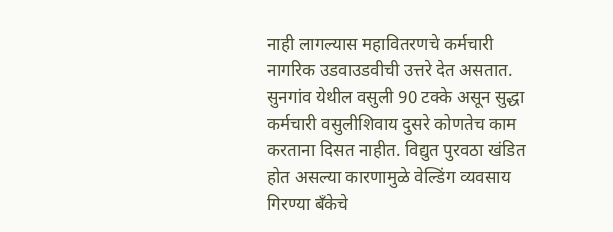नाही लागल्यास महावितरणचे कर्मचारी नागरिक उडवाउडवीची उत्तरे देत असतात. सुनगांव येथील वसुली 90 टक्के असून सुद्धा कर्मचारी वसुलीशिवाय दुसरे कोणतेच काम करताना दिसत नाहीत. विद्युत पुरवठा खंडित होत असल्या कारणामुळे वेल्डिंग व्यवसाय गिरण्या बँकेचे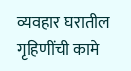व्यवहार घरातील गृहिणींची कामे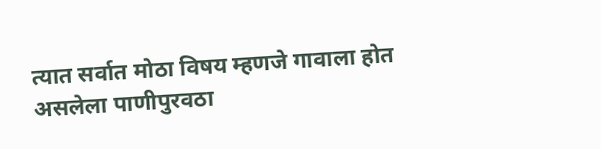त्यात सर्वात मोठा विषय म्हणजे गावाला होत असलेला पाणीपुरवठा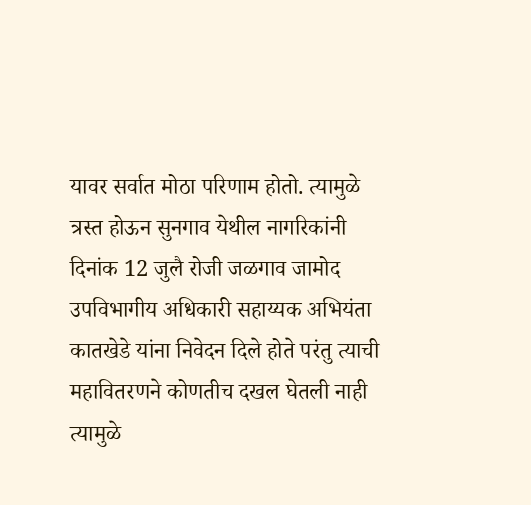यावर सर्वात मोठा परिणाम होतो. त्यामुळे त्रस्त होऊन सुनगाव येथील नागरिकांनी दिनांक 12 जुलै रोजी जळगाव जामोद उपविभागीय अधिकारी सहाय्यक अभियंता कातखेडे यांना निवेदन दिले होते परंतु त्याची महावितरणने कोणतीच दखल घेतली नाही त्यामुळे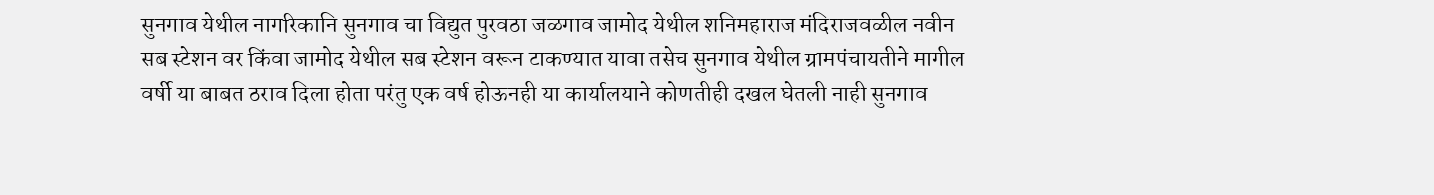सुनगाव येथील नागरिकानि सुनगाव चा विद्युत पुरवठा जळगाव जामोद येथील शनिमहाराज मंदिराजवळील नवीन सब स्टेशन वर किंवा जामोद येथील सब स्टेशन वरून टाकण्यात यावा तसेच सुनगाव येथील ग्रामपंचायतीने मागील वर्षी या बाबत ठराव दिला होता परंतु एक वर्ष होऊनही या कार्यालयाने कोणतीही दखल घेतली नाही सुनगाव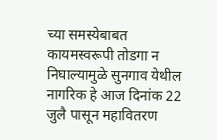च्या समस्येबाबत कायमस्वरूपी तोडगा न निघाल्यामुळे सुनगाव येथील नागरिक हे आज दिनांक 22 जुलै पासून महावितरण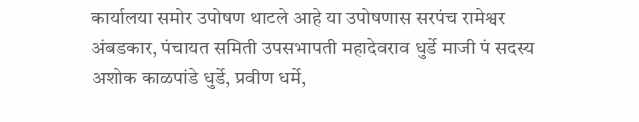कार्यालया समोर उपोषण थाटले आहे या उपोषणास सरपंच रामेश्वर अंबडकार, पंचायत समिती उपसभापती महादेवराव धुर्डे माजी पं सदस्य अशोक काळपांडे धुर्डे, प्रवीण धर्मे,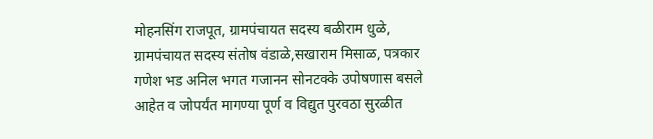मोहनसिंग राजपूत, ग्रामपंचायत सदस्य बळीराम धुळे, ग्रामपंचायत सदस्य संतोष वंडाळे,सखाराम मिसाळ, पत्रकार गणेश भड अनिल भगत गजानन सोनटक्के उपोषणास बसले आहेत व जोपर्यंत मागण्या पूर्ण व विद्युत पुरवठा सुरळीत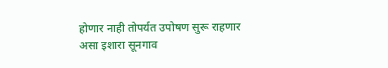होणार नाही तोपर्यत उपोषण सुरू राहणार असा इशारा सूनगाव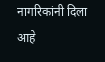नागरिकांनी दिला आहे